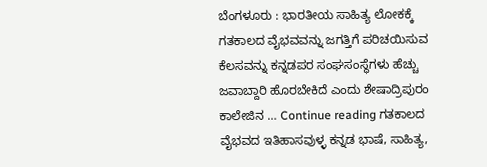ಬೆಂಗಳೂರು : ಭಾರತೀಯ ಸಾಹಿತ್ಯ ಲೋಕಕ್ಕೆ ಗತಕಾಲದ ವೈಭವವನ್ನು ಜಗತ್ತಿಗೆ ಪರಿಚಯಿಸುವ ಕೆಲಸವನ್ನು ಕನ್ನಡಪರ ಸಂಘಸಂಸ್ಥೆಗಳು ಹೆಚ್ಚು ಜವಾಬ್ದಾರಿ ಹೊರಬೇಕಿದೆ ಎಂದು ಶೇಷಾದ್ರಿಪುರಂ ಕಾಲೇಜಿನ … Continue reading ಗತಕಾಲದ ವೈಭವದ ಇತಿಹಾಸವುಳ್ಳ ಕನ್ನಡ ಭಾಷೆ, ಸಾಹಿತ್ಯ,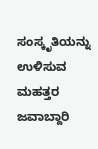ಸಂಸ್ಕೃತಿಯನ್ನು ಉಳಿಸುವ ಮಹತ್ತರ ಜವಾಬ್ದಾರಿ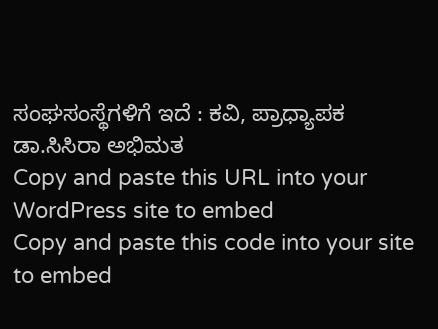ಸಂಘಸಂಸ್ಥೆಗಳಿಗೆ ಇದೆ : ಕವಿ, ಪ್ರಾಧ್ಯಾಪಕ ಡಾ.ಸಿಸಿರಾ ಅಭಿಮತ
Copy and paste this URL into your WordPress site to embed
Copy and paste this code into your site to embed